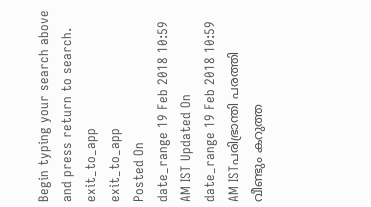Begin typing your search above and press return to search.
exit_to_app
exit_to_app
Posted On
date_range 19 Feb 2018 10:59 AM IST Updated On
date_range 19 Feb 2018 10:59 AM ISTപരിഭ്രാന്തി പരത്തി വീണ്ടും കറുത്ത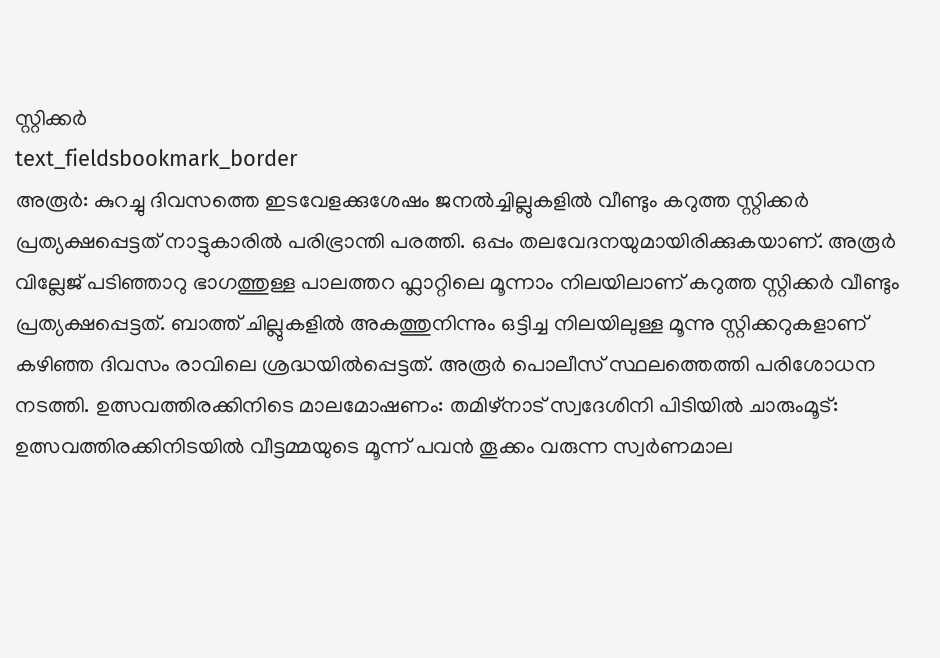സ്റ്റിക്കർ
text_fieldsbookmark_border
അരൂർ: കുറച്ചു ദിവസത്തെ ഇടവേളക്കുശേഷം ജനൽച്ചില്ലുകളിൽ വീണ്ടും കറുത്ത സ്റ്റിക്കർ പ്രത്യക്ഷപ്പെട്ടത് നാട്ടുകാരിൽ പരിഭ്രാന്തി പരത്തി. ഒപ്പം തലവേദനയുമായിരിക്കുകയാണ്. അരൂർ വില്ലേജ് പടിഞ്ഞാറു ഭാഗത്തുള്ള പാലത്തറ ഫ്ലാറ്റിലെ മൂന്നാം നിലയിലാണ് കറുത്ത സ്റ്റിക്കർ വീണ്ടും പ്രത്യക്ഷപ്പെട്ടത്. ബാത്ത് ചില്ലുകളിൽ അകത്തുനിന്നും ഒട്ടിച്ച നിലയിലുള്ള മൂന്നു സ്റ്റിക്കറുകളാണ് കഴിഞ്ഞ ദിവസം രാവിലെ ശ്രദ്ധയിൽപ്പെട്ടത്. അരൂർ പൊലീസ് സ്ഥലത്തെത്തി പരിശോധന നടത്തി. ഉത്സവത്തിരക്കിനിടെ മാലമോഷണം: തമിഴ്നാട് സ്വദേശിനി പിടിയിൽ ചാരുംമൂട്: ഉത്സവത്തിരക്കിനിടയിൽ വീട്ടമ്മയുടെ മൂന്ന് പവൻ തൂക്കം വരുന്ന സ്വർണമാല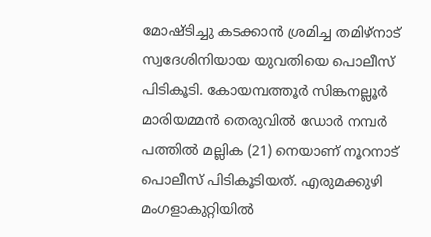മോഷ്ടിച്ചു കടക്കാൻ ശ്രമിച്ച തമിഴ്നാട് സ്വദേശിനിയായ യുവതിയെ പൊലീസ് പിടികൂടി. കോയമ്പത്തൂർ സിങ്കനല്ലൂർ മാരിയമ്മൻ തെരുവിൽ ഡോർ നമ്പർ പത്തിൽ മല്ലിക (21) നെയാണ് നൂറനാട് പൊലീസ് പിടികൂടിയത്. എരുമക്കുഴി മംഗളാകുറ്റിയിൽ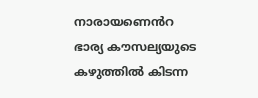നാരായണെൻറ ഭാര്യ കൗസല്യയുടെ കഴുത്തിൽ കിടന്ന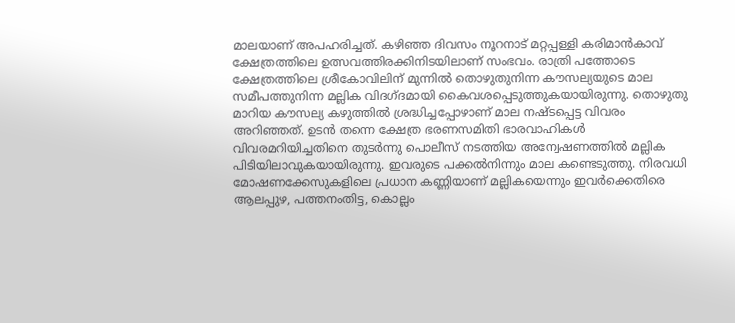മാലയാണ് അപഹരിച്ചത്. കഴിഞ്ഞ ദിവസം നൂറനാട് മറ്റപ്പള്ളി കരിമാൻകാവ് ക്ഷേത്രത്തിലെ ഉത്സവത്തിരക്കിനിടയിലാണ് സംഭവം. രാത്രി പത്തോടെ ക്ഷേത്രത്തിലെ ശ്രീകോവിലിന് മുന്നിൽ തൊഴുതുനിന്ന കൗസല്യയുടെ മാല സമീപത്തുനിന്ന മല്ലിക വിദഗ്ദമായി കൈവശപ്പെടുത്തുകയായിരുന്നു. തൊഴുതു മാറിയ കൗസല്യ കഴുത്തിൽ ശ്രദ്ധിച്ചപ്പോഴാണ് മാല നഷ്ടപ്പെട്ട വിവരം അറിഞ്ഞത്. ഉടൻ തന്നെ ക്ഷേത്ര ഭരണസമിതി ഭാരവാഹികൾ വിവരമറിയിച്ചതിനെ തുടർന്നു പൊലീസ് നടത്തിയ അന്വേഷണത്തിൽ മല്ലിക പിടിയിലാവുകയായിരുന്നു. ഇവരുടെ പക്കൽനിന്നും മാല കണ്ടെടുത്തു. നിരവധി മോഷണക്കേസുകളിലെ പ്രധാന കണ്ണിയാണ് മല്ലികയെന്നും ഇവർക്കെതിരെ ആലപ്പുഴ, പത്തനംതിട്ട, കൊല്ലം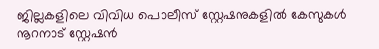ജില്ലകളിലെ വിവിധ പൊലീസ് സ്റ്റേഷനുകളിൽ കേസുകൾ നൂറനാട് സ്റ്റേഷൻ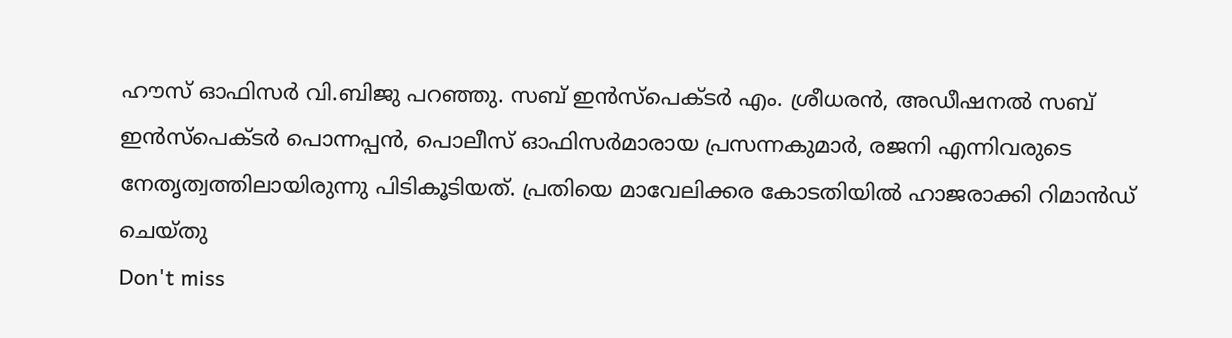ഹൗസ് ഓഫിസർ വി.ബിജു പറഞ്ഞു. സബ് ഇൻസ്പെക്ടർ എം. ശ്രീധരൻ, അഡീഷനൽ സബ് ഇൻസ്പെക്ടർ പൊന്നപ്പൻ, പൊലീസ് ഓഫിസർമാരായ പ്രസന്നകുമാർ, രജനി എന്നിവരുടെ നേതൃത്വത്തിലായിരുന്നു പിടികൂടിയത്. പ്രതിയെ മാവേലിക്കര കോടതിയിൽ ഹാജരാക്കി റിമാൻഡ് ചെയ്തു
Don't miss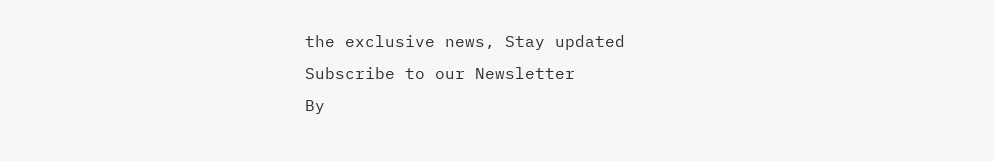the exclusive news, Stay updated
Subscribe to our Newsletter
By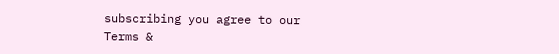subscribing you agree to our Terms &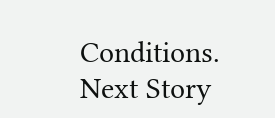Conditions.
Next Story